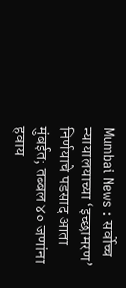Mumbai News : सर्वोच्च न्यायालयाच्या ‘इच्छामरण’ निर्णयाचे पडसाद आता मुंबईत; तब्बल ४० जणांना हवाय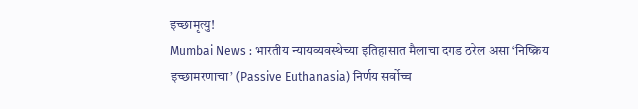इच्छामृत्यु!
Mumbai News : भारतीय न्यायव्यवस्थेच्या इतिहासात मैलाचा दगड ठरेल असा ‘निष्क्रिय इच्छामरणाचा’ (Passive Euthanasia) निर्णय सर्वोच्च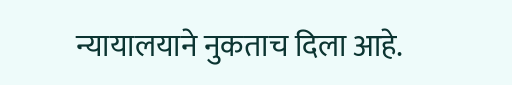न्यायालयाने नुकताच दिला आहे.